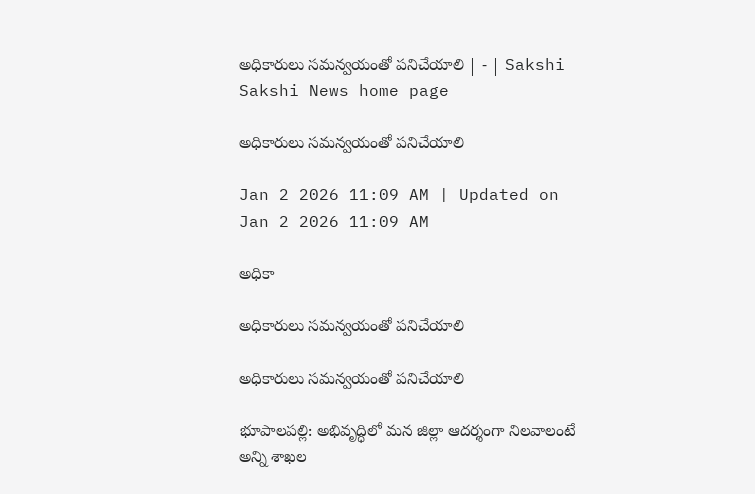అధికారులు సమన్వయంతో పనిచేయాలి | - | Sakshi
Sakshi News home page

అధికారులు సమన్వయంతో పనిచేయాలి

Jan 2 2026 11:09 AM | Updated on Jan 2 2026 11:09 AM

అధికా

అధికారులు సమన్వయంతో పనిచేయాలి

అధికారులు సమన్వయంతో పనిచేయాలి

భూపాలపల్లి: అభివృద్ధిలో మన జిల్లా ఆదర్శంగా నిలవాలంటే అన్ని శాఖల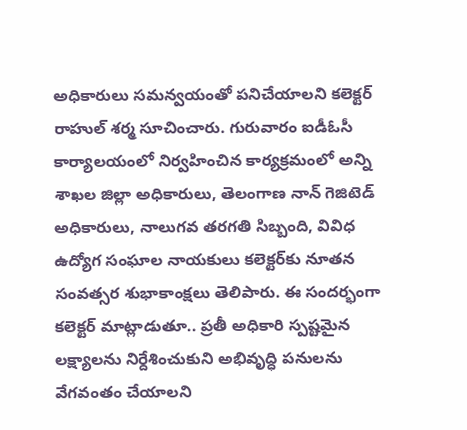అధికారులు సమన్వయంతో పనిచేయాలని కలెక్టర్‌ రాహుల్‌ శర్మ సూచించారు. గురువారం ఐడీఓసీ కార్యాలయంలో నిర్వహించిన కార్యక్రమంలో అన్ని శాఖల జిల్లా అధికారులు, తెలంగాణ నాన్‌ గెజిటెడ్‌ అధికారులు, నాలుగవ తరగతి సిబ్బంది, వివిధ ఉద్యోగ సంఘాల నాయకులు కలెక్టర్‌కు నూతన సంవత్సర శుభాకాంక్షలు తెలిపారు. ఈ సందర్భంగా కలెక్టర్‌ మాట్లాడుతూ.. ప్రతీ అధికారి స్పష్టమైన లక్ష్యాలను నిర్దేశించుకుని అభివృద్ధి పనులను వేగవంతం చేయాలని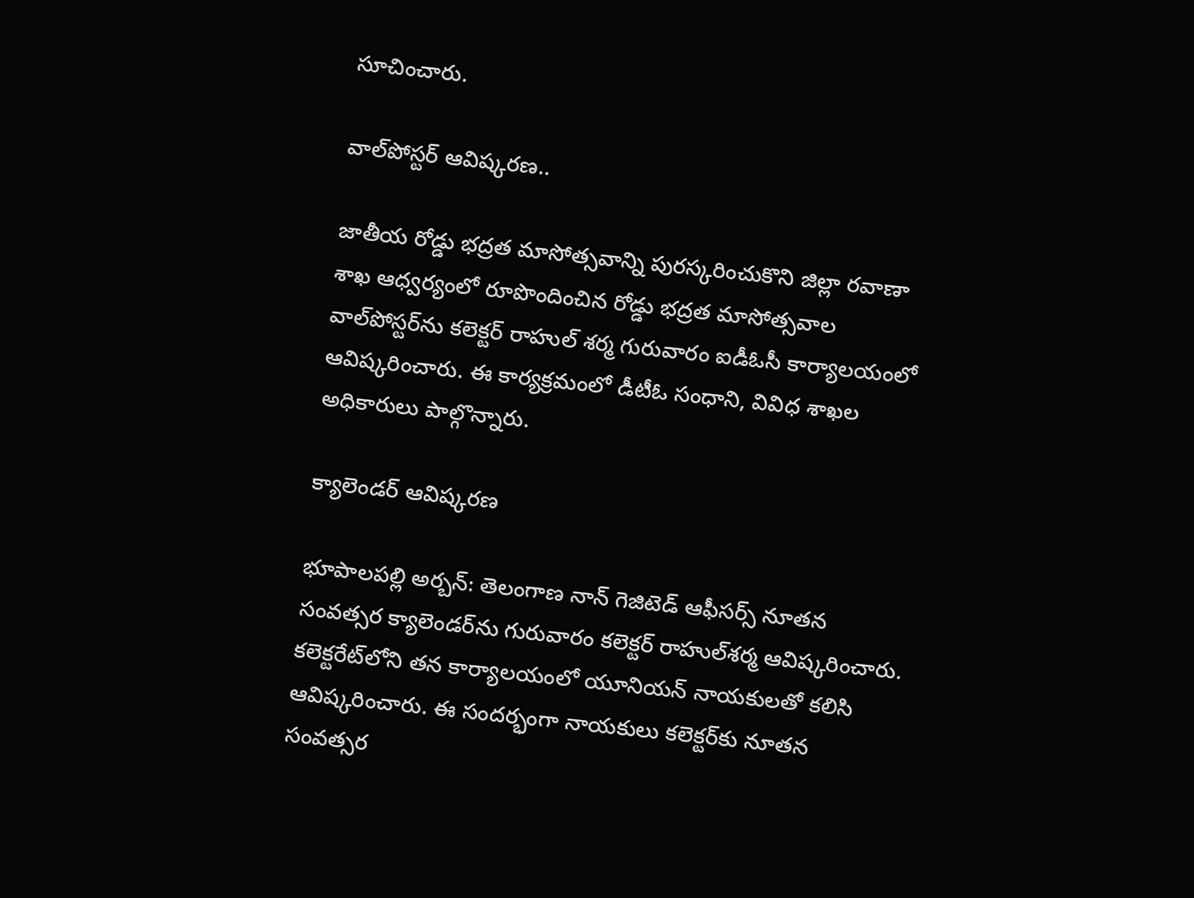సూచించారు.

వాల్‌పోస్టర్‌ ఆవిష్కరణ..

జాతీయ రోడ్డు భద్రత మాసోత్సవాన్ని పురస్కరించుకొని జిల్లా రవాణా శాఖ ఆధ్వర్యంలో రూపొందించిన రోడ్డు భద్రత మాసోత్సవాల వాల్‌పోస్టర్‌ను కలెక్టర్‌ రాహుల్‌ శర్మ గురువారం ఐడీఓసీ కార్యాలయంలో ఆవిష్కరించారు. ఈ కార్యక్రమంలో డీటీఓ సంధాని, వివిధ శాఖల అధికారులు పాల్గొన్నారు.

క్యాలెండర్‌ ఆవిష్కరణ

భూపాలపల్లి అర్బన్‌: తెలంగాణ నాన్‌ గెజిటెడ్‌ ఆఫీసర్స్‌ నూతన సంవత్సర క్యాలెండర్‌ను గురువారం కలెక్టర్‌ రాహుల్‌శర్మ ఆవిష్కరించారు. కలెక్టరేట్‌లోని తన కార్యాలయంలో యూనియన్‌ నాయకులతో కలిసి ఆవిష్కరించారు. ఈ సందర్భంగా నాయకులు కలెక్టర్‌కు నూతన సంవత్సర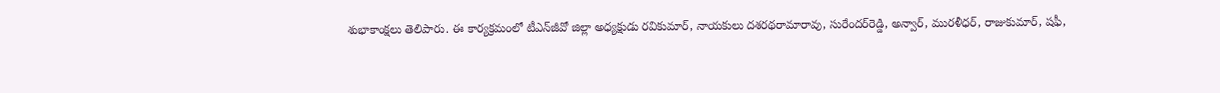శుభాకాంక్షలు తెలిపారు. ఈ కార్యక్రమంలో టీఎన్‌జీవో జిల్లా అధ్యక్షుడు రవికుమార్‌, నాయకులు దశరథరామారావు, సురేందర్‌రెడ్డి, అన్వార్‌, మురళీధర్‌, రాజుకుమార్‌, షఫీ,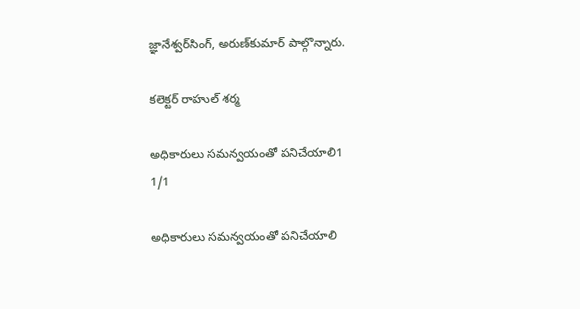జ్ఞానేశ్వర్‌సింగ్‌, అరుణ్‌కుమార్‌ పాల్గొన్నారు.

కలెక్టర్‌ రాహుల్‌ శర్మ

అధికారులు సమన్వయంతో పనిచేయాలి1
1/1

అధికారులు సమన్వయంతో పనిచేయాలి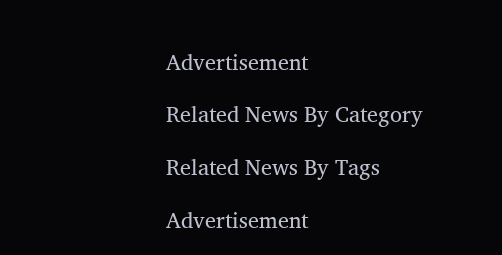Advertisement

Related News By Category

Related News By Tags

Advertisement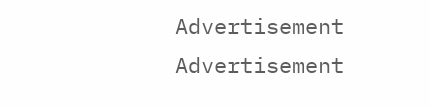Advertisement
Advertisement